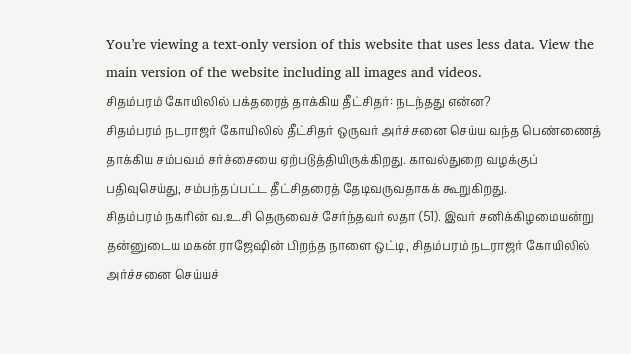You’re viewing a text-only version of this website that uses less data. View the main version of the website including all images and videos.
சிதம்பரம் கோயிலில் பக்தரைத் தாக்கிய தீட்சிதர்: நடந்தது என்ன?
சிதம்பரம் நடராஜர் கோயிலில் தீட்சிதர் ஒருவர் அர்ச்சனை செய்ய வந்த பெண்ணைத் தாக்கிய சம்பவம் சர்ச்சையை ஏற்படுத்தியிருக்கிறது. காவல்துறை வழக்குப் பதிவுசெய்து, சம்பந்தப்பட்ட தீட்சிதரைத் தேடிவருவதாகக் கூறுகிறது.
சிதம்பரம் நகரின் வ.உ.சி தெருவைச் சேர்ந்தவர் லதா (51). இவர் சனிக்கிழமையன்று தன்னுடைய மகன் ராஜேஷின் பிறந்த நாளை ஒட்டி, சிதம்பரம் நடராஜர் கோயிலில் அர்ச்சனை செய்யச்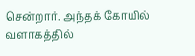சென்றார். அந்தக் கோயில் வளாகத்தில்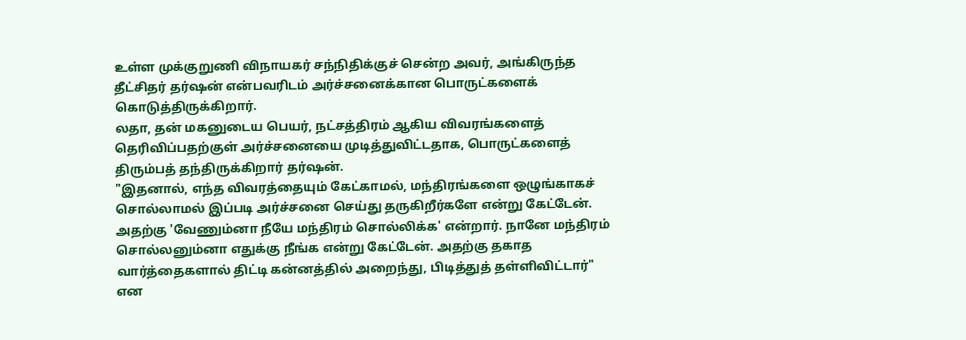உள்ள முக்குறுணி விநாயகர் சந்நிதிக்குச் சென்ற அவர், அங்கிருந்த தீட்சிதர் தர்ஷன் என்பவரிடம் அர்ச்சனைக்கான பொருட்களைக் கொடுத்திருக்கிறார்.
லதா, தன் மகனுடைய பெயர், நட்சத்திரம் ஆகிய விவரங்களைத் தெரிவிப்பதற்குள் அர்ச்சனையை முடித்துவிட்டதாக, பொருட்களைத் திரும்பத் தந்திருக்கிறார் தர்ஷன்.
"இதனால், எந்த விவரத்தையும் கேட்காமல், மந்திரங்களை ஒழுங்காகச் சொல்லாமல் இப்படி அர்ச்சனை செய்து தருகிறீர்களே என்று கேட்டேன். அதற்கு 'வேணும்னா நீயே மந்திரம் சொல்லிக்க' என்றார். நானே மந்திரம் சொல்லனும்னா எதுக்கு நீங்க என்று கேட்டேன். அதற்கு தகாத வார்த்தைகளால் திட்டி கன்னத்தில் அறைந்து, பிடித்துத் தள்ளிவிட்டார்" என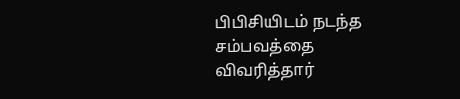பிபிசியிடம் நடந்த சம்பவத்தை விவரித்தார்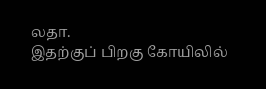லதா.
இதற்குப் பிறகு கோயிலில்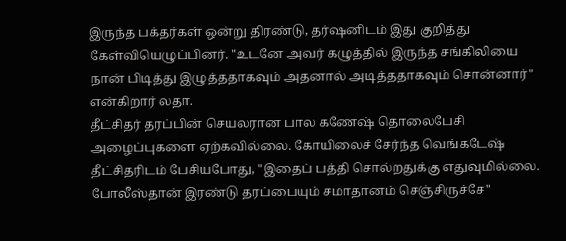இருந்த பக்தர்கள் ஒன்று திரண்டு, தர்ஷனிடம் இது குறித்து கேள்வியெழுப்பினர். "உடனே அவர் கழுத்தில் இருந்த சங்கிலியை நான் பிடித்து இழுத்ததாகவும் அதனால் அடித்ததாகவும் சொன்னார்" என்கிறார் லதா.
தீட்சிதர் தரப்பின் செயலரான பால கணேஷ் தொலைபேசி அழைப்புகளை ஏற்கவில்லை. கோயிலைச் சேர்ந்த வெங்கடேஷ் தீட்சிதரிடம் பேசியபோது, "இதைப் பத்தி சொல்றதுக்கு எதுவுமில்லை. போலீஸ்தான் இரண்டு தரப்பையும் சமாதானம் செஞ்சிருச்சே"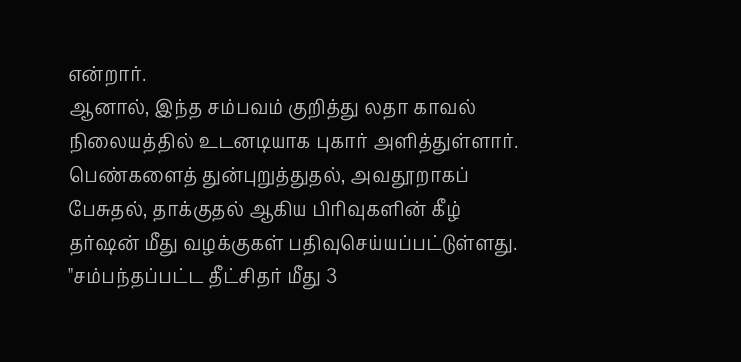என்றார்.
ஆனால், இந்த சம்பவம் குறித்து லதா காவல் நிலையத்தில் உடனடியாக புகார் அளித்துள்ளார். பெண்களைத் துன்புறுத்துதல், அவதூறாகப் பேசுதல், தாக்குதல் ஆகிய பிரிவுகளின் கீழ் தர்ஷன் மீது வழக்குகள் பதிவுசெய்யப்பட்டுள்ளது.
"சம்பந்தப்பட்ட தீட்சிதர் மீது 3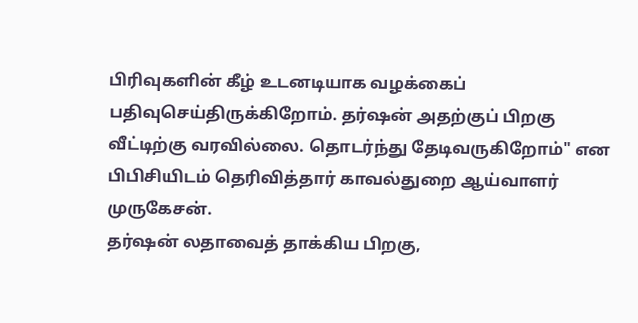பிரிவுகளின் கீழ் உடனடியாக வழக்கைப் பதிவுசெய்திருக்கிறோம். தர்ஷன் அதற்குப் பிறகு வீட்டிற்கு வரவில்லை. தொடர்ந்து தேடிவருகிறோம்" என பிபிசியிடம் தெரிவித்தார் காவல்துறை ஆய்வாளர் முருகேசன்.
தர்ஷன் லதாவைத் தாக்கிய பிறகு,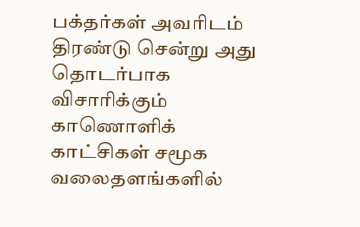பக்தர்கள் அவரிடம் திரண்டு சென்று அது தொடர்பாக விசாரிக்கும் காணொளிக் காட்சிகள் சமூக வலைதளங்களில்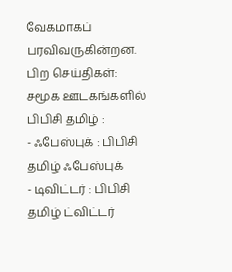வேகமாகப் பரவிவருகின்றன.
பிற செய்திகள்:
சமூக ஊடகங்களில் பிபிசி தமிழ் :
- ஃபேஸ்புக் : பிபிசி தமிழ் ஃபேஸ்புக்
- டிவிட்டர் : பிபிசி தமிழ் ட்விட்டர்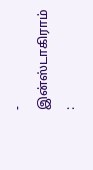- இன்ஸ்டாகிராம் :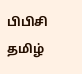பிபிசி தமிழ்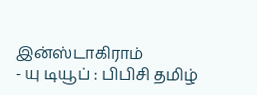இன்ஸ்டாகிராம்
- யு டியூப் : பிபிசி தமிழ்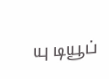யு டியூப்